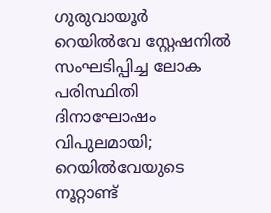ഗുരുവായൂർ റെയിൽവേ സ്റ്റേഷനിൽ സംഘടിപ്പിച്ച ലോക പരിസ്ഥിതി ദിനാഘോഷം വിപുലമായി; റെയിൽവേയുടെ നൂറ്റാണ്ട്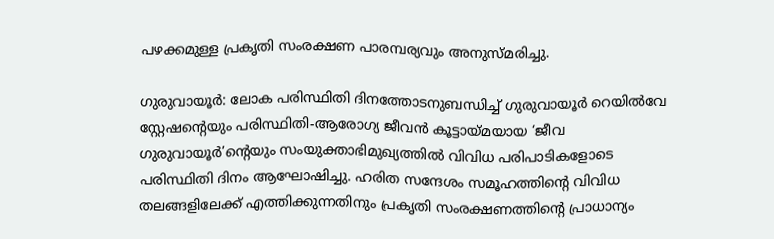പഴക്കമുള്ള പ്രകൃതി സംരക്ഷണ പാരമ്പര്യവും അനുസ്മരിച്ചു.

ഗുരുവായൂർ: ലോക പരിസ്ഥിതി ദിനത്തോടനുബന്ധിച്ച് ഗുരുവായൂർ റെയിൽവേ സ്റ്റേഷന്റെയും പരിസ്ഥിതി-ആരോഗ്യ ജീവൻ കൂട്ടായ്മയായ ‘ജീവ ഗുരുവായൂർ’ന്റെയും സംയുക്താഭിമുഖ്യത്തിൽ വിവിധ പരിപാടികളോടെ പരിസ്ഥിതി ദിനം ആഘോഷിച്ചു. ഹരിത സന്ദേശം സമൂഹത്തിന്റെ വിവിധ തലങ്ങളിലേക്ക് എത്തിക്കുന്നതിനും പ്രകൃതി സംരക്ഷണത്തിന്റെ പ്രാധാന്യം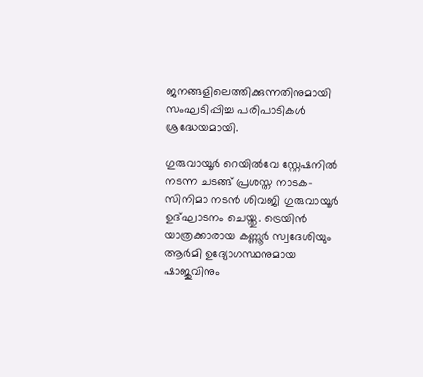ജനങ്ങളിലെത്തിക്കുന്നതിനുമായി സംഘടിപ്പിച്ച പരിപാടികൾ ശ്രദ്ധേയമായി.

ഗുരുവായൂർ റെയിൽവേ സ്റ്റേഷനിൽ നടന്ന ചടങ്ങ് പ്രശസ്ത നാടക-സിനിമാ നടൻ ശിവജി ഗുരുവായൂർ ഉദ്ഘാടനം ചെയ്തു. ട്രെയിൻ യാത്രക്കാരായ കണ്ണൂർ സ്വദേശിയും ആർമി ഉദ്യോഗസ്ഥനുമായ ഷാജുവിനും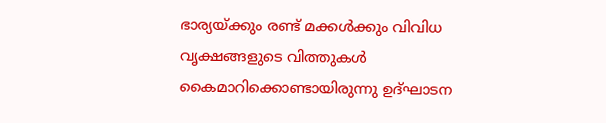ഭാര്യയ്ക്കും രണ്ട് മക്കൾക്കും വിവിധ വൃക്ഷങ്ങളുടെ വിത്തുകൾ കൈമാറിക്കൊണ്ടായിരുന്നു ഉദ്ഘാടന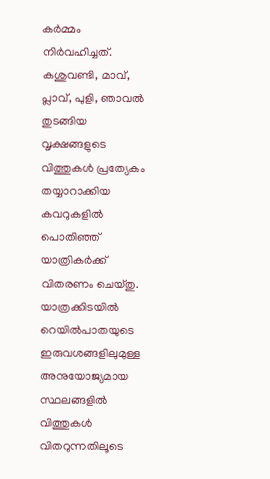കർമ്മം നിർവഹിച്ചത്.
കശുവണ്ടി, മാവ്, പ്ലാവ്, പുളി, ഞാവൽ തുടങ്ങിയ വൃക്ഷങ്ങളുടെ വിത്തുകൾ പ്രത്യേകം തയ്യാറാക്കിയ കവറുകളിൽ പൊതിഞ്ഞ് യാത്രികർക്ക് വിതരണം ചെയ്തു. യാത്രക്കിടയിൽ റെയിൽപാതയുടെ ഇരുവശങ്ങളിലുമുള്ള അനുയോജ്യമായ സ്ഥലങ്ങളിൽ വിത്തുകൾ വിതറുന്നതിലൂടെ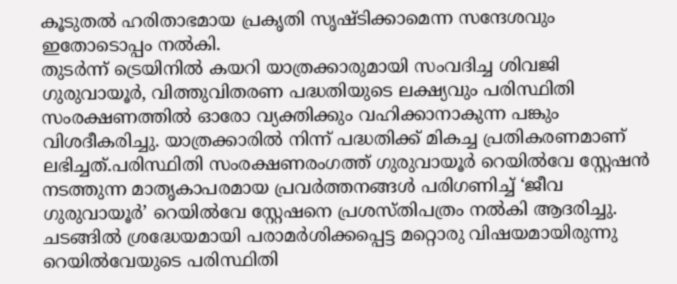കൂടുതൽ ഹരിതാഭമായ പ്രകൃതി സൃഷ്ടിക്കാമെന്ന സന്ദേശവും ഇതോടൊപ്പം നൽകി.
തുടർന്ന് ട്രെയിനിൽ കയറി യാത്രക്കാരുമായി സംവദിച്ച ശിവജി ഗുരുവായൂർ, വിത്തുവിതരണ പദ്ധതിയുടെ ലക്ഷ്യവും പരിസ്ഥിതി സംരക്ഷണത്തിൽ ഓരോ വ്യക്തിക്കും വഹിക്കാനാകുന്ന പങ്കും വിശദീകരിച്ചു. യാത്രക്കാരിൽ നിന്ന് പദ്ധതിക്ക് മികച്ച പ്രതികരണമാണ് ലഭിച്ചത്.പരിസ്ഥിതി സംരക്ഷണരംഗത്ത് ഗുരുവായൂർ റെയിൽവേ സ്റ്റേഷൻ നടത്തുന്ന മാതൃകാപരമായ പ്രവർത്തനങ്ങൾ പരിഗണിച്ച് ‘ജീവ ഗുരുവായൂർ’ റെയിൽവേ സ്റ്റേഷനെ പ്രശസ്തിപത്രം നൽകി ആദരിച്ചു.
ചടങ്ങിൽ ശ്രദ്ധേയമായി പരാമർശിക്കപ്പെട്ട മറ്റൊരു വിഷയമായിരുന്നു റെയിൽവേയുടെ പരിസ്ഥിതി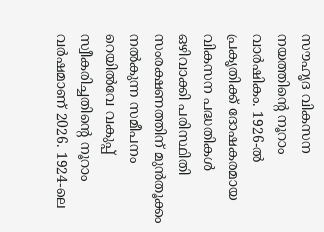സൗഹൃദ വികസന നയത്തിന്റെ നൂറാം വാർഷികം. 1926-ൽ പ്രകൃതിക്ക് ദോഷകരമായ വികസന പദ്ധതികൾ ഒഴിവാക്കി പരിസ്ഥിതി സംരക്ഷണത്തിന് മുൻതൂക്കം നൽകുന്ന സമീപനം റെയിൽവേ വകുപ്പ് സ്വീകരിച്ചതിന്റെ നൂറാം വർഷമാണ് 2026. 1924-ലെ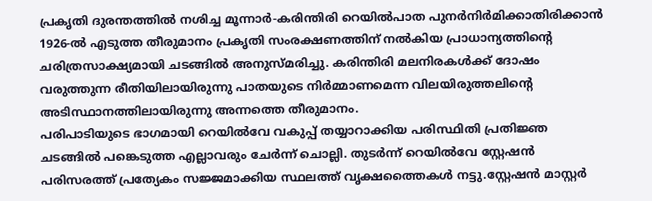പ്രകൃതി ദുരന്തത്തിൽ നശിച്ച മൂന്നാർ-കരിന്തിരി റെയിൽപാത പുനർനിർമിക്കാതിരിക്കാൻ 1926-ൽ എടുത്ത തീരുമാനം പ്രകൃതി സംരക്ഷണത്തിന് നൽകിയ പ്രാധാന്യത്തിന്റെ ചരിത്രസാക്ഷ്യമായി ചടങ്ങിൽ അനുസ്മരിച്ചു. കരിന്തിരി മലനിരകൾക്ക് ദോഷം വരുത്തുന്ന രീതിയിലായിരുന്നു പാതയുടെ നിർമ്മാണമെന്ന വിലയിരുത്തലിന്റെ അടിസ്ഥാനത്തിലായിരുന്നു അന്നത്തെ തീരുമാനം.
പരിപാടിയുടെ ഭാഗമായി റെയിൽവേ വകുപ്പ് തയ്യാറാക്കിയ പരിസ്ഥിതി പ്രതിജ്ഞ ചടങ്ങിൽ പങ്കെടുത്ത എല്ലാവരും ചേർന്ന് ചൊല്ലി. തുടർന്ന് റെയിൽവേ സ്റ്റേഷൻ പരിസരത്ത് പ്രത്യേകം സജ്ജമാക്കിയ സ്ഥലത്ത് വൃക്ഷത്തൈകൾ നട്ടു.സ്റ്റേഷൻ മാസ്റ്റർ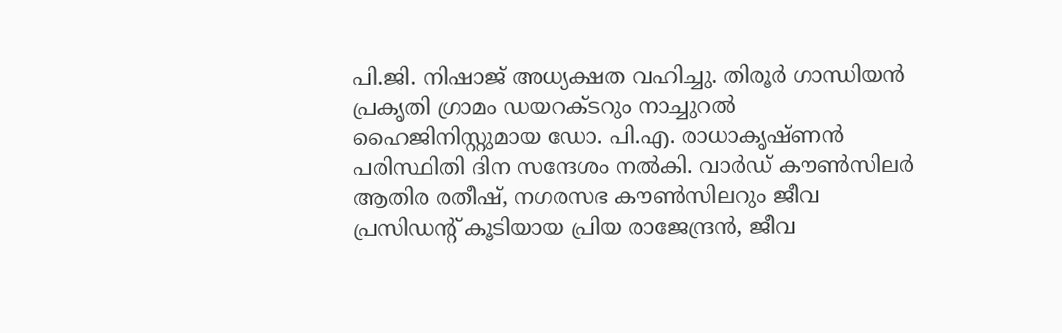പി.ജി. നിഷാജ് അധ്യക്ഷത വഹിച്ചു. തിരൂർ ഗാന്ധിയൻ പ്രകൃതി ഗ്രാമം ഡയറക്ടറും നാച്ചുറൽ ഹൈജിനിസ്റ്റുമായ ഡോ. പി.എ. രാധാകൃഷ്ണൻ പരിസ്ഥിതി ദിന സന്ദേശം നൽകി. വാർഡ് കൗൺസിലർ ആതിര രതീഷ്, നഗരസഭ കൗൺസിലറും ജീവ പ്രസിഡന്റ് കൂടിയായ പ്രിയ രാജേന്ദ്രൻ, ജീവ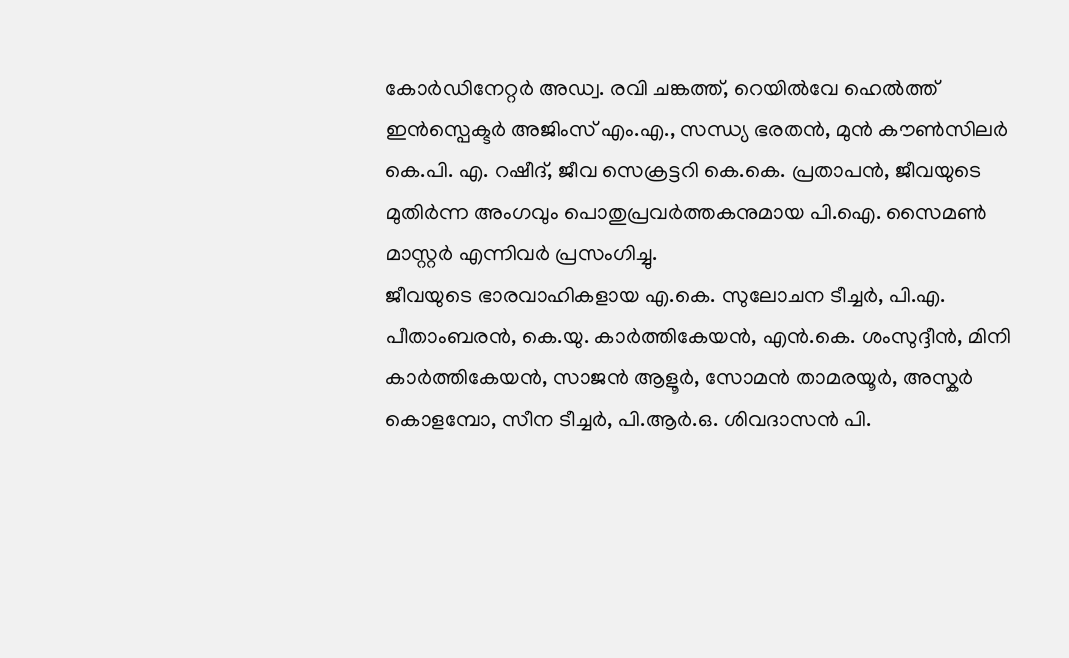കോർഡിനേറ്റർ അഡ്വ. രവി ചങ്കത്ത്, റെയിൽവേ ഹെൽത്ത് ഇൻസ്പെക്ടർ അജിംസ് എം.എ., സന്ധ്യ ഭരതൻ, മുൻ കൗൺസിലർ കെ.പി. എ. റഷീദ്, ജീവ സെക്രട്ടറി കെ.കെ. പ്രതാപൻ, ജീവയുടെ മുതിർന്ന അംഗവും പൊതുപ്രവർത്തകനുമായ പി.ഐ. സൈമൺ മാസ്റ്റർ എന്നിവർ പ്രസംഗിച്ചു.
ജീവയുടെ ഭാരവാഹികളായ എ.കെ. സുലോചന ടീച്ചർ, പി.എ. പീതാംബരൻ, കെ.യു. കാർത്തികേയൻ, എൻ.കെ. ശംസുദ്ദീൻ, മിനി കാർത്തികേയൻ, സാജൻ ആളൂർ, സോമൻ താമരയൂർ, അസ്കർ കൊളമ്പോ, സീന ടീച്ചർ, പി.ആർ.ഒ. ശിവദാസൻ പി.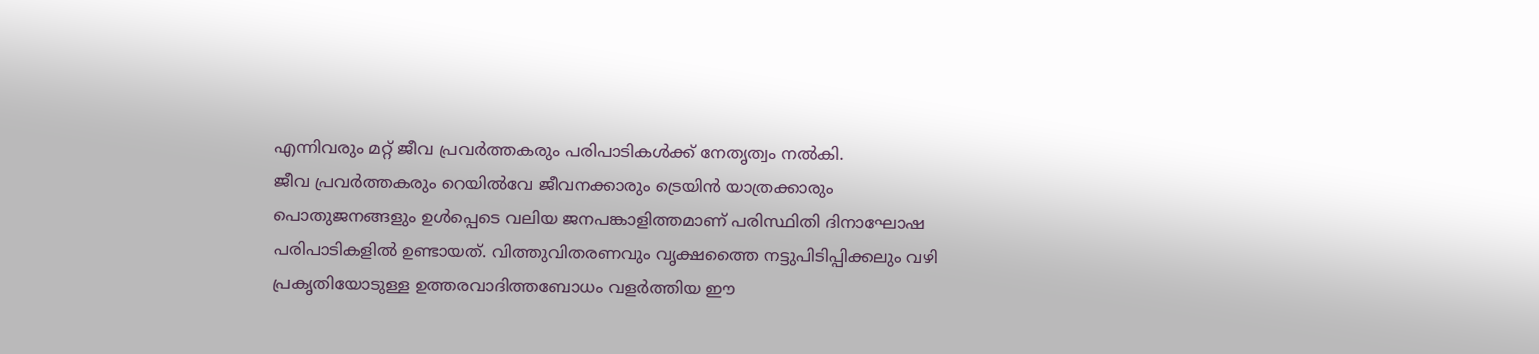എന്നിവരും മറ്റ് ജീവ പ്രവർത്തകരും പരിപാടികൾക്ക് നേതൃത്വം നൽകി.
ജീവ പ്രവർത്തകരും റെയിൽവേ ജീവനക്കാരും ട്രെയിൻ യാത്രക്കാരും പൊതുജനങ്ങളും ഉൾപ്പെടെ വലിയ ജനപങ്കാളിത്തമാണ് പരിസ്ഥിതി ദിനാഘോഷ പരിപാടികളിൽ ഉണ്ടായത്. വിത്തുവിതരണവും വൃക്ഷത്തൈ നട്ടുപിടിപ്പിക്കലും വഴി പ്രകൃതിയോടുള്ള ഉത്തരവാദിത്തബോധം വളർത്തിയ ഈ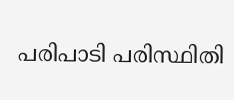പരിപാടി പരിസ്ഥിതി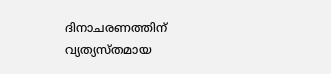ദിനാചരണത്തിന് വ്യത്യസ്തമായ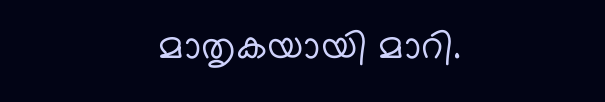മാതൃകയായി മാറി.